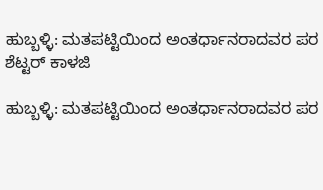ಹುಬ್ಬಳ್ಳಿ: ಮತಪಟ್ಟಿಯಿಂದ ಅಂತರ್ಧಾನರಾದವರ ಪರ ಶೆಟ್ಟರ್‌ ಕಾಳಜಿ

ಹುಬ್ಬಳ್ಳಿ: ಮತಪಟ್ಟಿಯಿಂದ ಅಂತರ್ಧಾನರಾದವರ ಪರ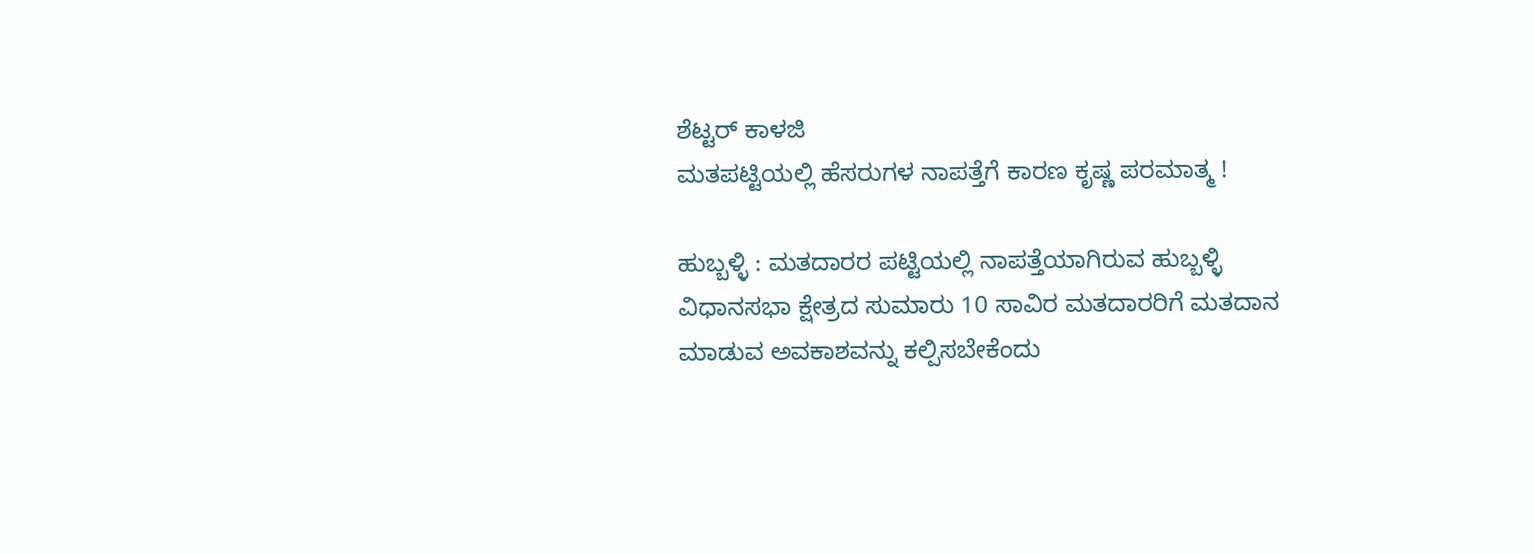ಶೆಟ್ಟರ್‌ ಕಾಳಜಿ
ಮತಪಟ್ಟಿಯಲ್ಲಿ ಹೆಸರುಗಳ ನಾಪತ್ತೆಗೆ ಕಾರಣ ಕೃಷ್ಣ ಪರಮಾತ್ಮ !

ಹುಬ್ಬಳ್ಳಿ : ಮತದಾರರ ಪಟ್ಟಿಯಲ್ಲಿ ನಾಪತ್ತೆಯಾಗಿರುವ ಹುಬ್ಬಳ್ಳಿ ವಿಧಾನಸಭಾ ಕ್ಷೇತ್ರದ ಸುಮಾರು 10 ಸಾವಿರ ಮತದಾರರಿಗೆ ಮತದಾನ ಮಾಡುವ ಅವಕಾಶವನ್ನು ಕಲ್ಪಿಸಬೇಕೆಂದು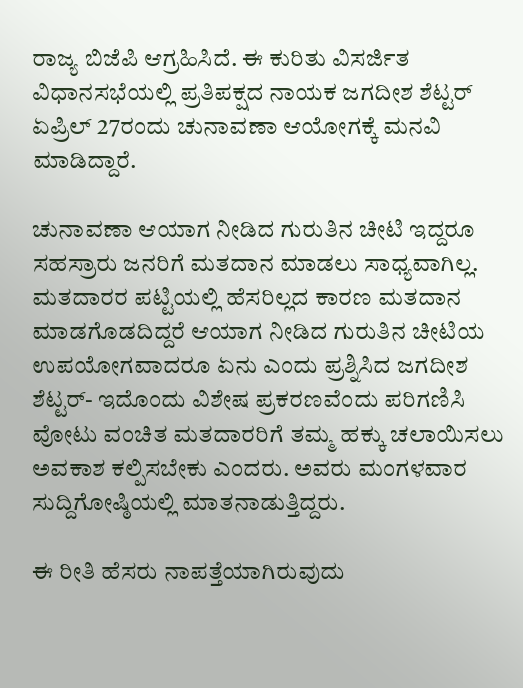ರಾಜ್ಯ ಬಿಜೆಪಿ ಆಗ್ರಹಿಸಿದೆ. ಈ ಕುರಿತು ವಿಸರ್ಜಿತ ವಿಧಾನಸಭೆಯಲ್ಲಿ ಪ್ರತಿಪಕ್ಷದ ನಾಯಕ ಜಗದೀಶ ಶೆಟ್ಟರ್‌ ಏಪ್ರಿಲ್‌ 27ರಂದು ಚುನಾವಣಾ ಆಯೋಗಕ್ಕೆ ಮನವಿ ಮಾಡಿದ್ದಾರೆ.

ಚುನಾವಣಾ ಆಯಾಗ ನೀಡಿದ ಗುರುತಿನ ಚೀಟಿ ಇದ್ದರೂ ಸಹಸ್ರಾರು ಜನರಿಗೆ ಮತದಾನ ಮಾಡಲು ಸಾಧ್ಯವಾಗಿಲ್ಲ. ಮತದಾರರ ಪಟ್ಟಿಯಲ್ಲಿ ಹೆಸರಿಲ್ಲದ ಕಾರಣ ಮತದಾನ ಮಾಡಗೊಡದಿದ್ದರೆ ಆಯಾಗ ನೀಡಿದ ಗುರುತಿನ ಚೀಟಿಯ ಉಪಯೋಗವಾದರೂ ಏನು ಎಂದು ಪ್ರಶ್ನಿಸಿದ ಜಗದೀಶ ಶೆಟ್ಟರ್‌- ಇದೊಂದು ವಿಶೇಷ ಪ್ರಕರಣವೆಂದು ಪರಿಗಣಿಸಿ ವೋಟು ವಂಚಿತ ಮತದಾರರಿಗೆ ತಮ್ಮ ಹಕ್ಕು ಚಲಾಯಿಸಲು ಅವಕಾಶ ಕಲ್ಪಿಸಬೇಕು ಎಂದರು. ಅವರು ಮಂಗಳವಾರ ಸುದ್ದಿಗೋಷ್ಠಿಯಲ್ಲಿ ಮಾತನಾಡುತ್ತಿದ್ದರು.

ಈ ರೀತಿ ಹೆಸರು ನಾಪತ್ತೆಯಾಗಿರುವುದು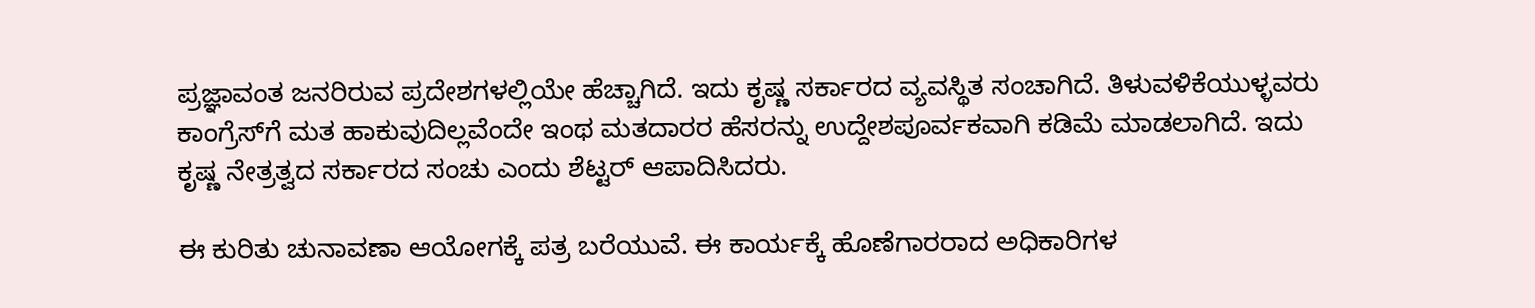ಪ್ರಜ್ಞಾವಂತ ಜನರಿರುವ ಪ್ರದೇಶಗಳಲ್ಲಿಯೇ ಹೆಚ್ಚಾಗಿದೆ. ಇದು ಕೃಷ್ಣ ಸರ್ಕಾರದ ವ್ಯವಸ್ಥಿತ ಸಂಚಾಗಿದೆ. ತಿಳುವಳಿಕೆಯುಳ್ಳವರು ಕಾಂಗ್ರೆಸ್‌ಗೆ ಮತ ಹಾಕುವುದಿಲ್ಲವೆಂದೇ ಇಂಥ ಮತದಾರರ ಹೆಸರನ್ನು ಉದ್ದೇಶಪೂರ್ವಕವಾಗಿ ಕಡಿಮೆ ಮಾಡಲಾಗಿದೆ. ಇದು ಕೃಷ್ಣ ನೇತ್ರತ್ವದ ಸರ್ಕಾರದ ಸಂಚು ಎಂದು ಶೆಟ್ಟರ್‌ ಆಪಾದಿಸಿದರು.

ಈ ಕುರಿತು ಚುನಾವಣಾ ಆಯೋಗಕ್ಕೆ ಪತ್ರ ಬರೆಯುವೆ. ಈ ಕಾರ್ಯಕ್ಕೆ ಹೊಣೆಗಾರರಾದ ಅಧಿಕಾರಿಗಳ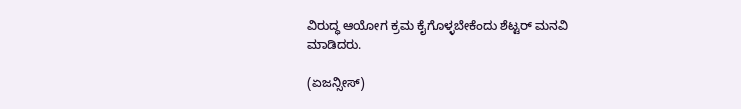ವಿರುದ್ಧ ಆಯೋಗ ಕ್ರಮ ಕೈಗೊಳ್ಳಬೇಕೆಂದು ಶೆಟ್ಟರ್‌ ಮನವಿ ಮಾಡಿದರು.

(ಏಜನ್ಸೀಸ್‌)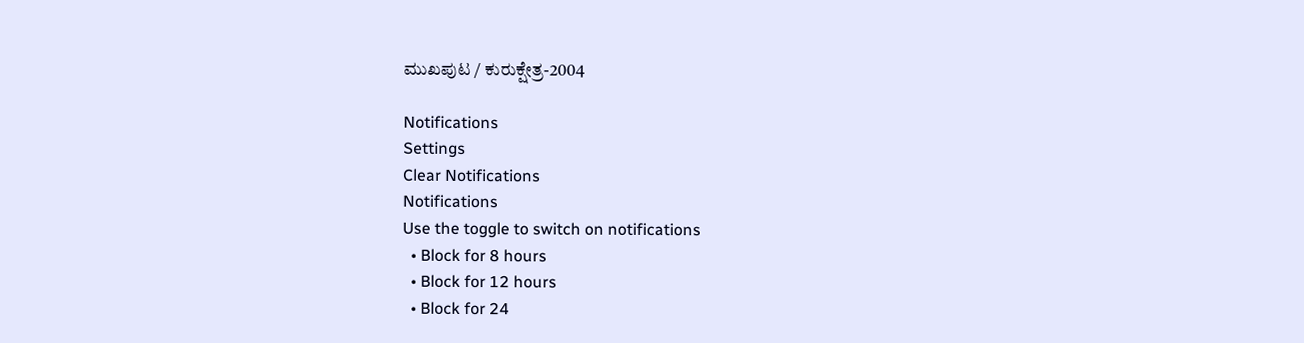ಮುಖಪುಟ / ಕುರುಕ್ಷೇತ್ರ-2004

Notifications
Settings
Clear Notifications
Notifications
Use the toggle to switch on notifications
  • Block for 8 hours
  • Block for 12 hours
  • Block for 24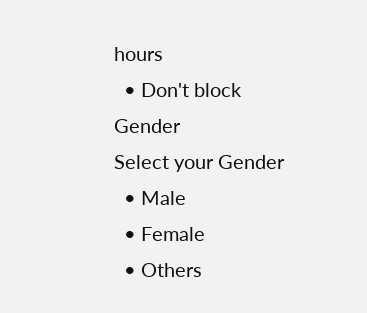hours
  • Don't block
Gender
Select your Gender
  • Male
  • Female
  • Others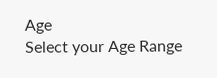Age
Select your Age Range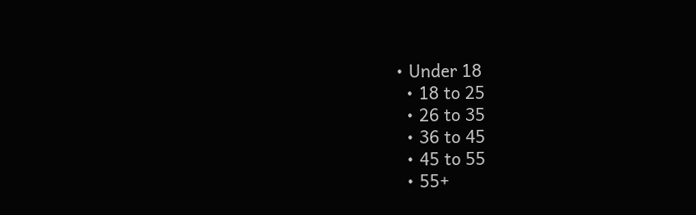• Under 18
  • 18 to 25
  • 26 to 35
  • 36 to 45
  • 45 to 55
  • 55+